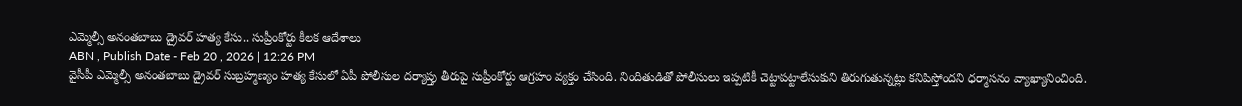ఎమ్మెల్సీ అనంతబాబు డ్రైవర్ హత్య కేసు.. సుప్రీంకోర్టు కీలక ఆదేశాలు
ABN , Publish Date - Feb 20 , 2026 | 12:26 PM
వైసీపీ ఎమ్మెల్సీ అనంతబాబు డ్రైవర్ సుబ్రహ్మణ్యం హత్య కేసులో ఏపీ పోలీసుల దర్యాప్తు తీరుపై సుప్రీంకోర్టు ఆగ్రహం వ్యక్తం చేసింది. నిందితుడితో పోలీసులు ఇప్పటికీ చెట్టాపట్టాలేసుకుని తిరుగుతున్నట్లు కనిపిస్తోందని ధర్మాసనం వ్యాఖ్యానించింది.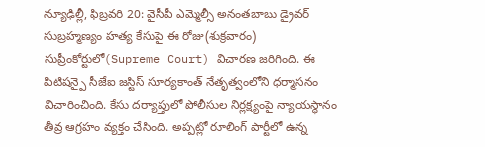న్యూఢిల్లీ, ఫిబ్రవరి 20: వైసీపీ ఎమ్మెల్సీ అనంతబాబు డ్రైవర్ సుబ్రహ్మణ్యం హత్య కేసుపై ఈ రోజు(శుక్రవారం) సుప్రీంకోర్టులో(Supreme Court) విచారణ జరిగింది. ఈ పిటిషన్పై సీజేఐ జస్టిస్ సూర్యకాంత్ నేతృత్వంలోని ధర్మాసనం విచారించింది. కేసు దర్యాప్తులో పోలీసుల నిర్లక్ష్యంపై న్యాయస్థానం తీవ్ర ఆగ్రహం వ్యక్తం చేసింది. అప్పట్లో రూలింగ్ పార్టీలో ఉన్న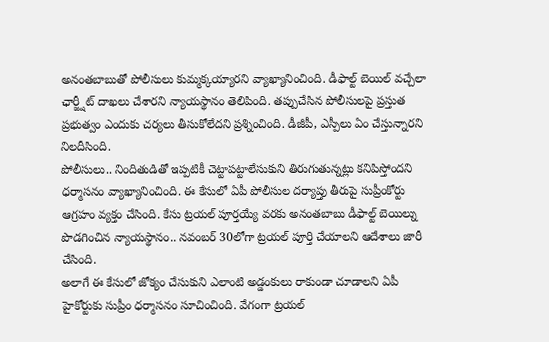అనంతబాబుతో పోలీసులు కుమ్మక్కయ్యారని వ్యాఖ్యానించింది. డీఫాల్ట్ బెయిల్ వచ్చేలా ఛార్జ్షీట్ దాఖలు చేశారని న్యాయస్థానం తెలిపింది. తప్పుచేసిన పోలీసులపై ప్రస్తుత ప్రభుత్వం ఎందుకు చర్యలు తీసుకోలేదని ప్రశ్నించింది. డీజీపీ, ఎస్పీలు ఏం చేస్తున్నారని నిలదీసింది.
పోలీసులు.. నిందితుడితో ఇప్పటికీ చెట్టాపట్టాలేసుకుని తిరుగుతున్నట్లు కనిపిస్తోందని ధర్మాసనం వ్యాఖ్యానించింది. ఈ కేసులో ఏపీ పోలీసుల దర్యాప్తు తీరుపై సుప్రీంకోర్టు ఆగ్రహం వ్యక్తం చేసింది. కేసు ట్రయల్ పూర్తయ్యే వరకు అనంతబాబు డీఫాల్ట్ బెయిల్ను పొడగించిన న్యాయస్థానం.. నవంబర్ 30లోగా ట్రయల్ పూర్తి చేయాలని ఆదేశాలు జారీ చేసింది.
అలాగే ఈ కేసులో జోక్యం చేసుకుని ఎలాంటి అడ్డంకులు రాకుండా చూడాలని ఏపీ హైకోర్టుకు సుప్రీం ధర్మాసనం సూచించింది. వేగంగా ట్రయల్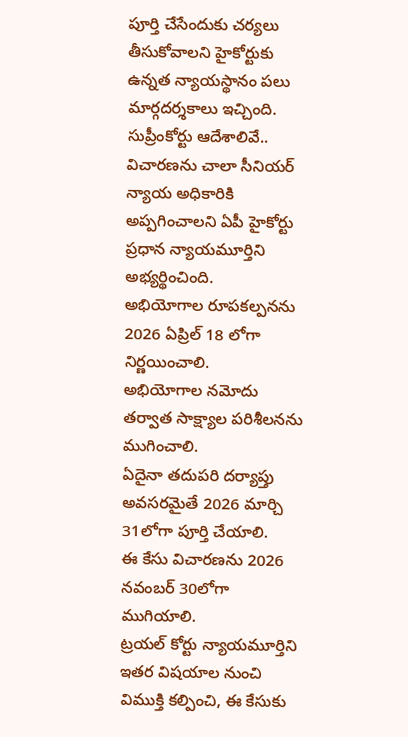పూర్తి చేసేందుకు చర్యలు తీసుకోవాలని హైకోర్టుకు ఉన్నత న్యాయస్థానం పలు మార్గదర్శకాలు ఇచ్చింది.
సుప్రీంకోర్టు ఆదేశాలివే..
విచారణను చాలా సీనియర్ న్యాయ అధికారికి అప్పగించాలని ఏపీ హైకోర్టు ప్రధాన న్యాయమూర్తిని అభ్యర్థించింది.
అభియోగాల రూపకల్పనను 2026 ఏప్రిల్ 18 లోగా నిర్ణయించాలి.
అభియోగాల నమోదు తర్వాత సాక్ష్యాల పరిశీలనను ముగించాలి.
ఏదైనా తదుపరి దర్యాప్తు అవసరమైతే 2026 మార్చి 31లోగా పూర్తి చేయాలి.
ఈ కేసు విచారణను 2026 నవంబర్ 30లోగా ముగియాలి.
ట్రయల్ కోర్టు న్యాయమూర్తిని ఇతర విషయాల నుంచి విముక్తి కల్పించి, ఈ కేసుకు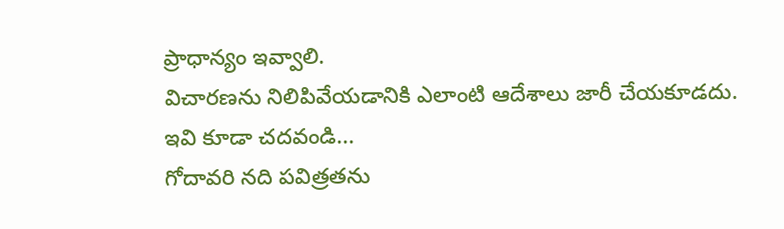ప్రాధాన్యం ఇవ్వాలి.
విచారణను నిలిపివేయడానికి ఎలాంటి ఆదేశాలు జారీ చేయకూడదు.
ఇవి కూడా చదవండి...
గోదావరి నది పవిత్రతను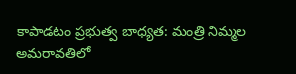కాపాడటం ప్రభుత్వ బాధ్యత: మంత్రి నిమ్మల
అమరావతిలో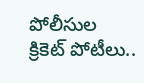పోలీసుల క్రికెట్ పోటీలు..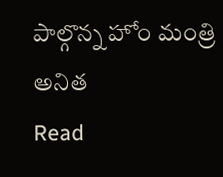పాల్గొన్న హోం మంత్రి అనిత
Read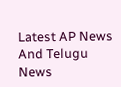Latest AP News And Telugu News